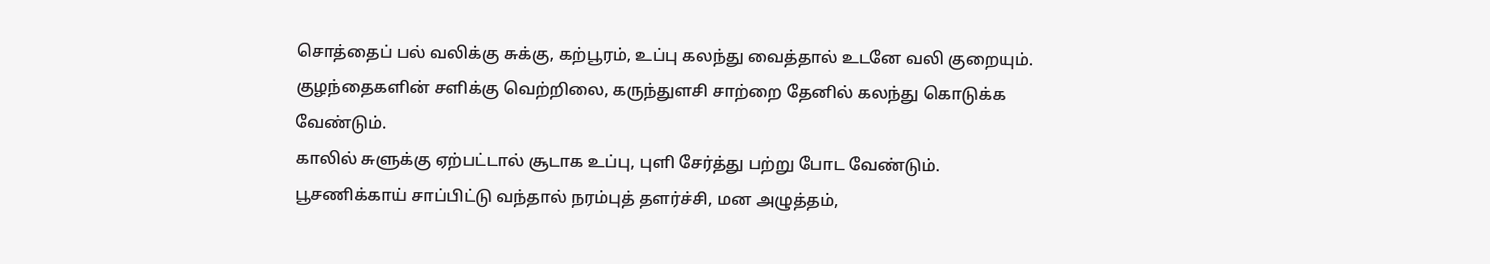சொத்தைப் பல் வலிக்கு சுக்கு, கற்பூரம், உப்பு கலந்து வைத்தால் உடனே வலி குறையும்.
குழந்தைகளின் சளிக்கு வெற்றிலை, கருந்துளசி சாற்றை தேனில் கலந்து கொடுக்க வேண்டும்.
காலில் சுளுக்கு ஏற்பட்டால் சூடாக உப்பு, புளி சேர்த்து பற்று போட வேண்டும்.
பூசணிக்காய் சாப்பிட்டு வந்தால் நரம்புத் தளர்ச்சி, மன அழுத்தம்,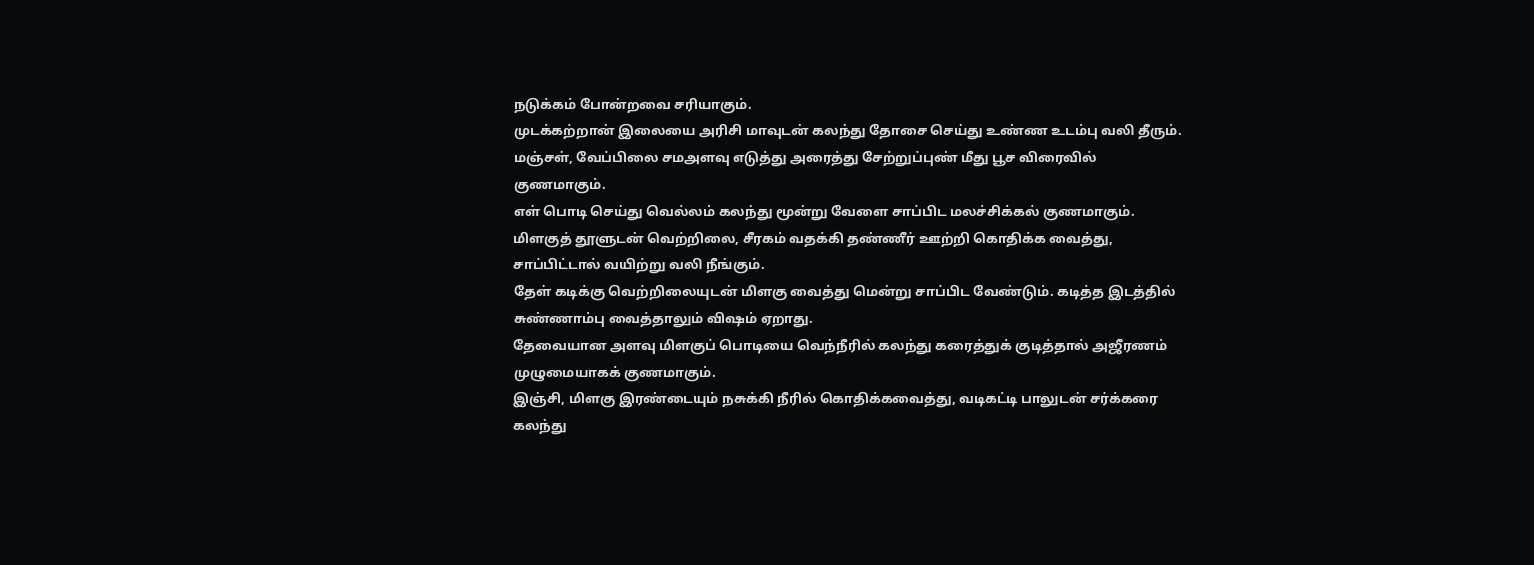நடுக்கம் போன்றவை சரியாகும்.
முடக்கற்றான் இலையை அரிசி மாவுடன் கலந்து தோசை செய்து உண்ண உடம்பு வலி தீரும்.
மஞ்சள், வேப்பிலை சமஅளவு எடுத்து அரைத்து சேற்றுப்புண் மீது பூச விரைவில் குணமாகும்.
எள் பொடி செய்து வெல்லம் கலந்து மூன்று வேளை சாப்பிட மலச்சிக்கல் குணமாகும்.
மிளகுத் தூளுடன் வெற்றிலை, சீரகம் வதக்கி தண்ணீர் ஊற்றி கொதிக்க வைத்து, சாப்பிட்டால் வயிற்று வலி நீங்கும்.
தேள் கடிக்கு வெற்றிலையுடன் மிளகு வைத்து மென்று சாப்பிட வேண்டும். கடித்த இடத்தில் சுண்ணாம்பு வைத்தாலும் விஷம் ஏறாது.
தேவையான அளவு மிளகுப் பொடியை வெந்நீரில் கலந்து கரைத்துக் குடித்தால் அஜீரணம் முழுமையாகக் குணமாகும்.
இஞ்சி, மிளகு இரண்டையும் நசுக்கி நீரில் கொதிக்கவைத்து, வடிகட்டி பாலுடன் சர்க்கரை கலந்து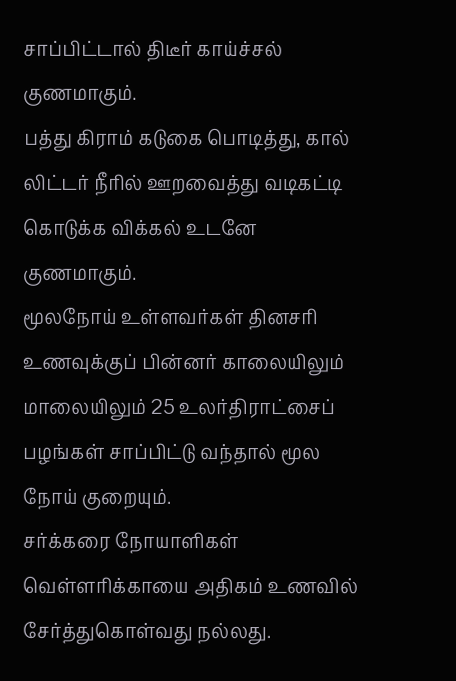சாப்பிட்டால் திடீர் காய்ச்சல் குணமாகும்.
பத்து கிராம் கடுகை பொடித்து, கால் லிட்டர் நீரில் ஊறவைத்து வடிகட்டி கொடுக்க விக்கல் உடனே குணமாகும்.
மூலநோய் உள்ளவர்கள் தினசரி உணவுக்குப் பின்னர் காலையிலும் மாலையிலும் 25 உலர்திராட்சைப் பழங்கள் சாப்பிட்டு வந்தால் மூல நோய் குறையும்.
சர்க்கரை நோயாளிகள் வெள்ளரிக்காயை அதிகம் உணவில் சேர்த்துகொள்வது நல்லது.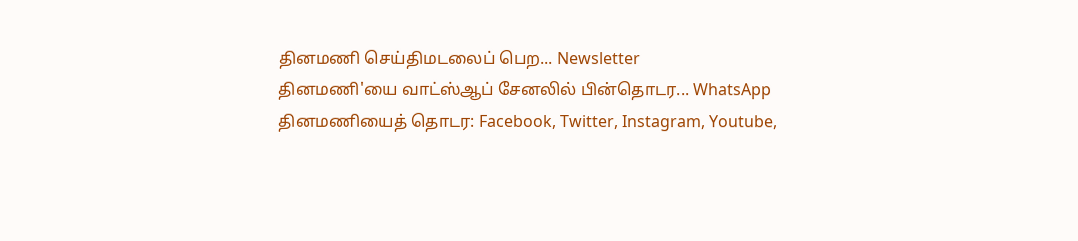தினமணி செய்திமடலைப் பெற... Newsletter
தினமணி'யை வாட்ஸ்ஆப் சேனலில் பின்தொடர... WhatsApp
தினமணியைத் தொடர: Facebook, Twitter, Instagram, Youtube,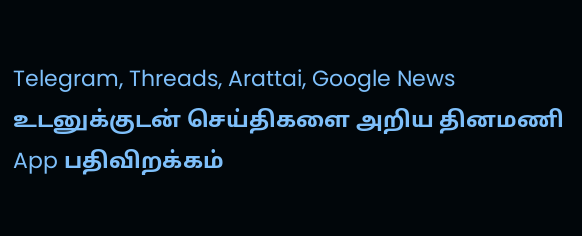Telegram, Threads, Arattai, Google News
உடனுக்குடன் செய்திகளை அறிய தினமணி App பதிவிறக்கம்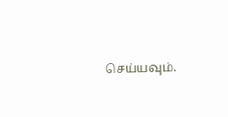செய்யவும்.